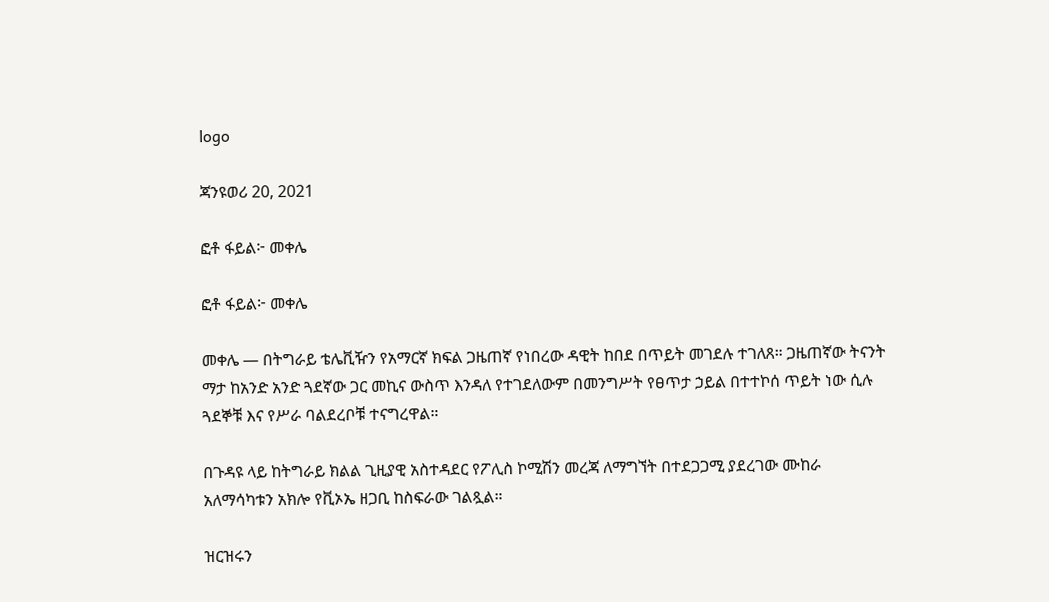logo

ጃንዩወሪ 20, 2021

ፎቶ ፋይል፦ መቀሌ

ፎቶ ፋይል፦ መቀሌ

መቀሌ — በትግራይ ቴሌቪዥን የአማርኛ ክፍል ጋዜጠኛ የነበረው ዳዊት ከበደ በጥይት መገደሉ ተገለጸ። ጋዜጠኛው ትናንት ማታ ከአንድ አንድ ጓደኛው ጋር መኪና ውስጥ እንዳለ የተገደለውም በመንግሥት የፀጥታ ኃይል በተተኮሰ ጥይት ነው ሲሉ ጓደኞቹ እና የሥራ ባልደረቦቹ ተናግረዋል።

በጉዳዩ ላይ ከትግራይ ክልል ጊዚያዊ አስተዳደር የፖሊስ ኮሚሽን መረጃ ለማግኘት በተደጋጋሚ ያደረገው ሙከራ አለማሳካቱን አክሎ የቪኦኤ ዘጋቢ ከስፍራው ገልጿል።

ዝርዝሩን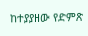ከተያያዘው የድምጽ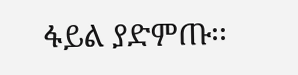ፋይል ያድምጡ፡፡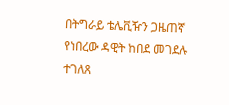በትግራይ ቴሌቪዥን ጋዜጠኛ የነበረው ዳዊት ከበደ መገደሉ ተገለጸ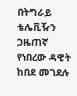በትግራይ ቴሌቪዥን ጋዜጠኛ የነበረው ዳዊት ከበደ መገደሉ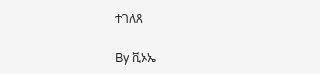ተገለጸ

By ቪኦኤ